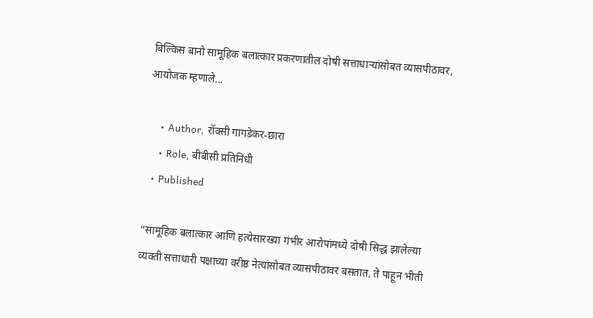बिल्किस बानो सामूहिक बलात्कार प्रकरणातील दोषी सत्ताधाऱ्यांसोबत व्यासपीठावर, आयोजक म्हणाले...

    • Author, रॉक्सी गागडेकर-छारा
    • Role, बीबीसी प्रतिनिधी
  • Published

“सामूहिक बलात्कार आणि हत्येसारख्या गंभीर आरोपांमध्ये दोषी सिद्ध झालेल्या व्यक्ती सत्ताधारी पक्षाच्या वरीष्ठ नेत्यांसोबत व्यासपीठावर बसतात, ते पाहून भीती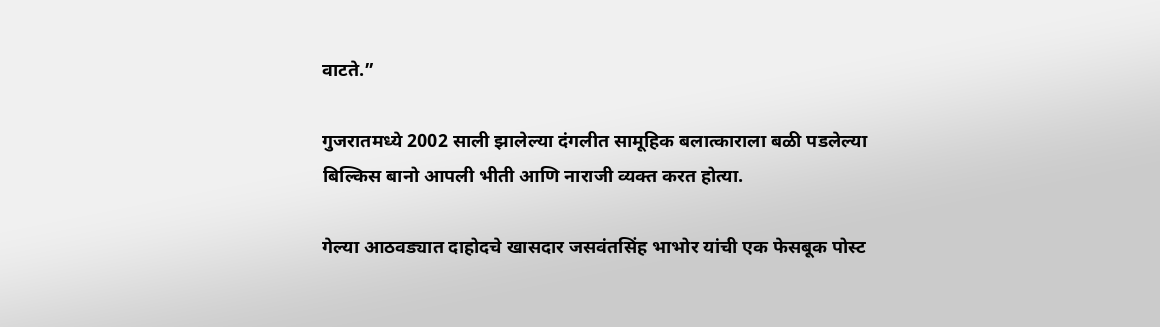वाटते.”

गुजरातमध्ये 2002 साली झालेल्या दंगलीत सामूहिक बलात्काराला बळी पडलेल्या बिल्किस बानो आपली भीती आणि नाराजी व्यक्त करत होत्या.

गेल्या आठवड्यात दाहोदचे खासदार जसवंतसिंह भाभोर यांची एक फेसबूक पोस्ट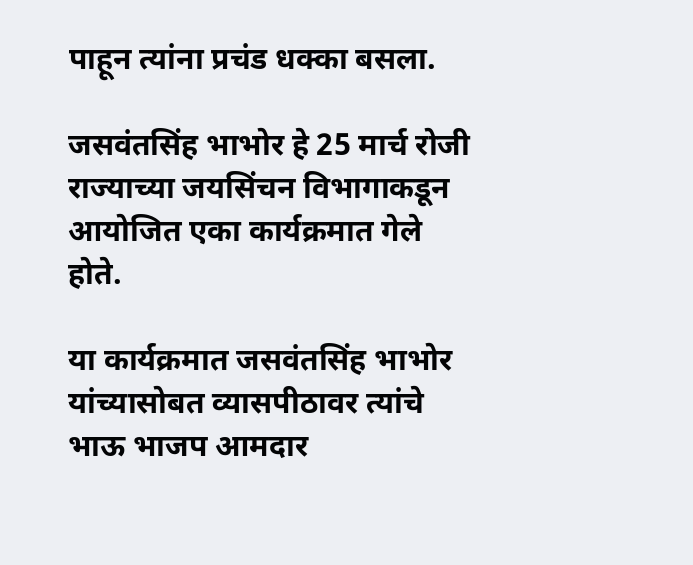पाहून त्यांना प्रचंड धक्का बसला.

जसवंतसिंह भाभोर हे 25 मार्च रोजी राज्याच्या जयसिंचन विभागाकडून आयोजित एका कार्यक्रमात गेले होते.

या कार्यक्रमात जसवंतसिंह भाभोर यांच्यासोबत व्यासपीठावर त्यांचे भाऊ भाजप आमदार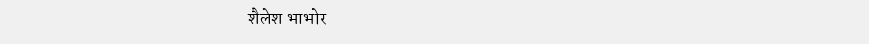शैलेश भाभोर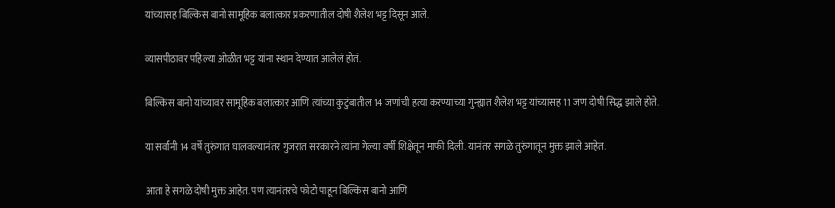यांच्यासह बिल्किस बानो सामूहिक बलात्कार प्रकरणातील दोषी शैलेश भट्ट दिसून आले.

व्यासपीठावर पहिल्या ओळीत भट्ट यांना स्थान देण्यात आलेलं होतं.

बिल्किस बानो यांच्यावर सामूहिक बलात्कार आणि त्यांच्या कुटुंबातील 14 जणांची हत्या करण्याच्या गुन्ह्यात शैलेश भट्ट यांच्यासह 11 जण दोषी सिद्ध झाले होते.

या सर्वांनी 14 वर्षे तुरुंगात घालवल्यानंतर गुजरात सरकारने त्यांना गेल्या वर्षी शिक्षेतून माफी दिली. यानंतर सगळे तुरुंगातून मुक्त झाले आहेत.

आता हे सगळे दोषी मुक्त आहेत. पण त्यानंतरचे फोटो पाहून बिल्किस बानो आणि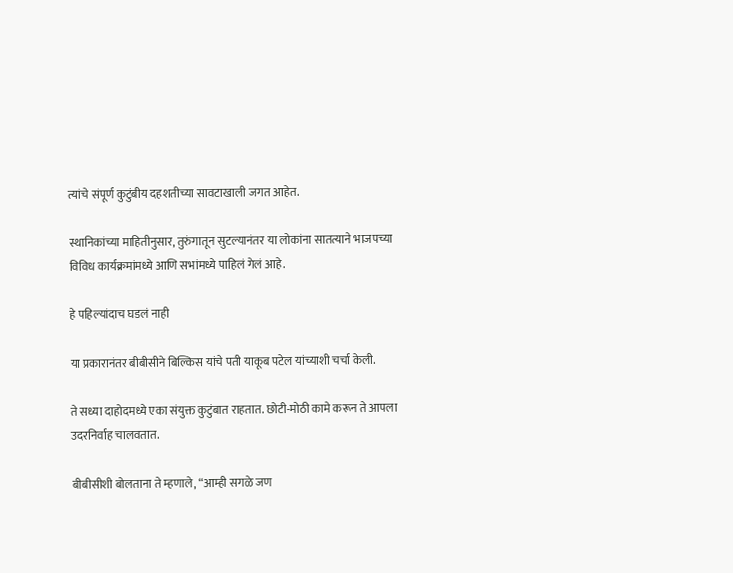त्यांचे संपूर्ण कुटुंबीय दहशतीच्या सावटाखाली जगत आहेत.

स्थानिकांच्या माहितीनुसार, तुरुंगातून सुटल्यानंतर या लोकांना सातत्याने भाजपच्या विविध कार्यक्रमांमध्ये आणि सभांमध्ये पाहिलं गेलं आहे.

हे पहिल्यांदाच घडलं नाही

या प्रकारानंतर बीबीसीने बिल्किस यांचे पती याकूब पटेल यांच्याशी चर्चा केली.

ते सध्या दाहोदमध्ये एका संयुक्त कुटुंबात राहतात. छोटी-मोठी कामे करून ते आपला उदरनिर्वाह चालवतात.

बीबीसीशी बोलताना ते म्हणाले, “आम्ही सगळे जण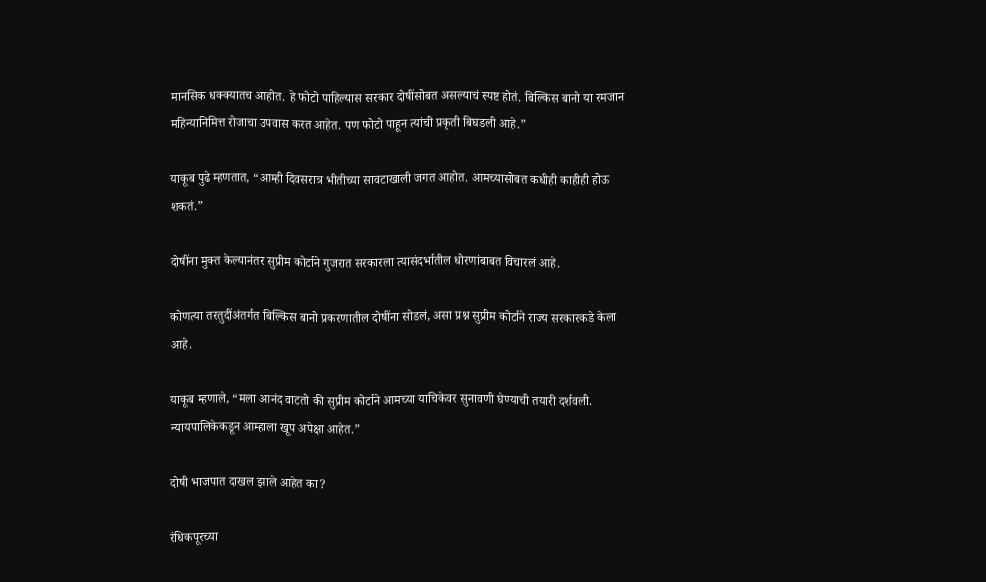मानसिक धक्क्यातच आहोत. हे फोटो पाहिल्यास सरकार दोषींसोबत असल्याचं स्पष्ट होतं. बिल्किस बानो या रमजान महिन्यानिमित्त रोजाचा उपवास करत आहेत. पण फोटो पाहून त्यांची प्रकृती बिघडली आहे.”

याकूब पुढे म्हणतात, “आम्ही दिवसरात्र भीतीच्या सावटाखाली जगत आहोत. आमच्यासोबत कधीही काहीही होऊ शकतं.”

दोषींना मुक्त केल्यानंतर सुप्रीम कोर्टाने गुजरात सरकारला त्यासंदर्भातील धोरणांबाबत विचारलं आहे.

कोणत्या तरतुदींअंतर्गत बिल्किस बानो प्रकरणातील दोषींना सोडलं, असा प्रश्न सुप्रीम कोर्टाने राज्य सरकारकडे केला आहे.

याकूब म्हणाले, “मला आनंद वाटतो की सुप्रीम कोर्टाने आमच्या याचिकेवर सुनावणी घेण्याची तयारी दर्शवली. न्यायपालिकेकडून आम्हाला खूप अपेक्षा आहेत.”

दोषी भाजपात दाखल झाले आहेत का?

रंधिकपूरच्या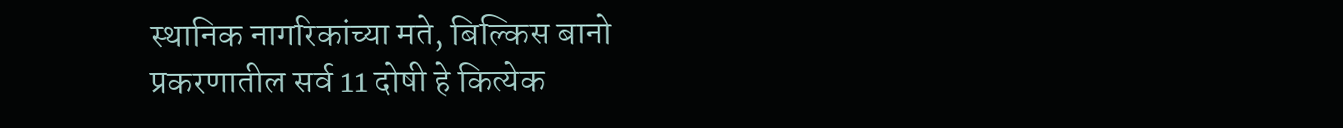स्थानिक नागरिकांच्या मते, बिल्किस बानो प्रकरणातील सर्व 11 दोषी हे कित्येक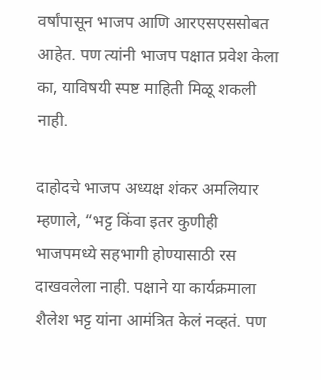वर्षांपासून भाजप आणि आरएसएससोबत आहेत. पण त्यांनी भाजप पक्षात प्रवेश केला का, याविषयी स्पष्ट माहिती मिळू शकली नाही.

दाहोदचे भाजप अध्यक्ष शंकर अमलियार म्हणाले, “भट्ट किंवा इतर कुणीही भाजपमध्ये सहभागी होण्यासाठी रस दाखवलेला नाही. पक्षाने या कार्यक्रमाला शैलेश भट्ट यांना आमंत्रित केलं नव्हतं. पण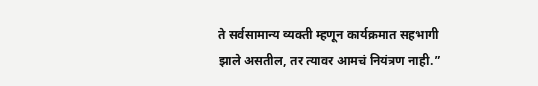ते सर्वसामान्य व्यक्ती म्हणून कार्यक्रमात सहभागी झाले असतील, तर त्यावर आमचं नियंत्रण नाही.”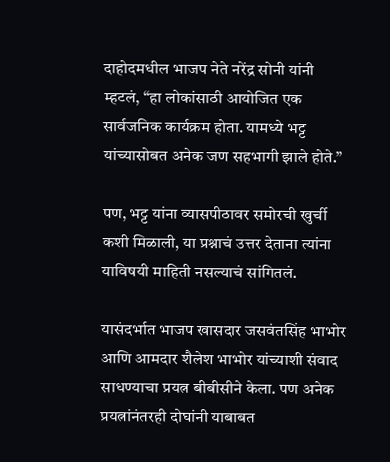दाहोदमधील भाजप नेते नरेंद्र सोनी यांनी म्हटलं, “हा लोकांसाठी आयोजित एक सार्वजनिक कार्यक्रम होता. यामध्ये भट्ट यांच्यासोबत अनेक जण सहभागी झाले होते.”

पण, भट्ट यांना व्यासपीठावर समोरची खुर्ची कशी मिळाली, या प्रश्नाचं उत्तर देताना त्यांना याविषयी माहिती नसल्याचं सांगितलं.

यासंदर्भात भाजप खासदार जसवंतसिंह भाभोर आणि आमदार शैलेश भाभोर यांच्याशी संवाद साधण्याचा प्रयत्न बीबीसीने केला. पण अनेक प्रयत्नांनंतरही दोघांनी याबाबत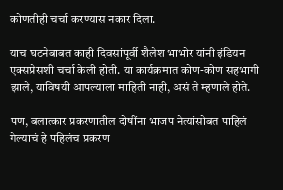कोणतीही चर्चा करण्यास नकार दिला.

याच घटनेबाबत काही दिवसांपूर्वी शैलेश भाभोर यांनी इंडियन एक्सप्रेसशी चर्चा केली होती. या कार्यक्रमात कोण-कोण सहभागी झाले, याविषयी आपल्याला माहिती नाही, असं ते म्हणाले होते.

पण, बलात्कार प्रकरणातील दोषींना भाजप नेत्यांसोबत पाहिलं गेल्याचं हे पहिलंच प्रकरण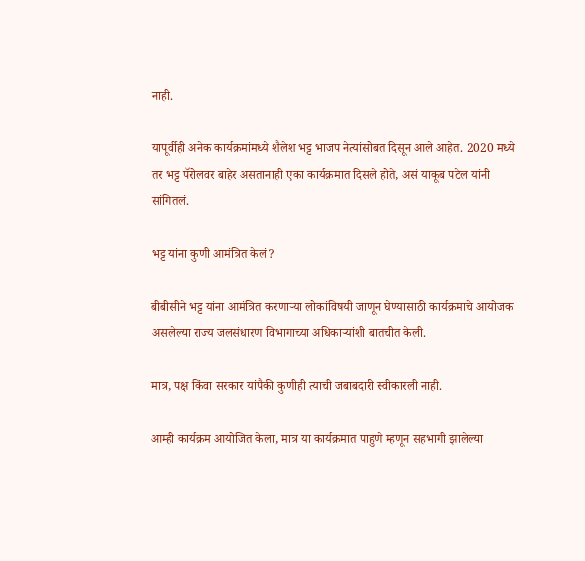नाही.

यापूर्वीही अनेक कार्यक्रमांमध्ये शैलेश भट्ट भाजप नेत्यांसोबत दिसून आले आहेत. 2020 मध्ये तर भट्ट पॅरोलवर बाहेर असतानाही एका कार्यक्रमात दिसले होते, असं याकूब पटेल यांनी सांगितलं.

भट्ट यांना कुणी आमंत्रित केलं?

बीबीसीने भट्ट यांना आमंत्रित करणाऱ्या लोकांविषयी जाणून घेण्यासाठी कार्यक्रमाचे आयोजक असलेल्या राज्य जलसंधारण विभागाच्या अधिकाऱ्यांशी बातचीत केली.

मात्र, पक्ष किंवा सरकार यांपैकी कुणीही त्याची जबाबदारी स्वीकारली नाही.

आम्ही कार्यक्रम आयोजित केला, मात्र या कार्यक्रमात पाहुणे म्हणून सहभागी झालेल्या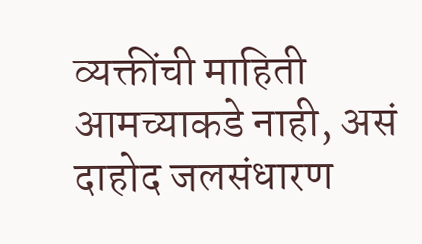व्यक्तींची माहिती आमच्याकडे नाही, असं दाहोद जलसंधारण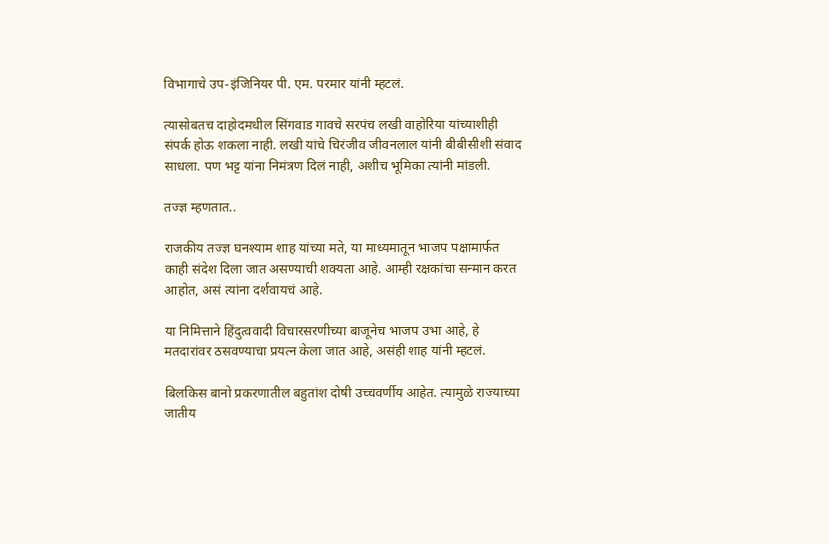विभागाचे उप-इंजिनियर पी. एम. परमार यांनी म्हटलं.

त्यासोबतच दाहोदमधील सिंगवाड गावचे सरपंच लखी वाहोरिया यांच्याशीही संपर्क होऊ शकला नाही. लखी यांचे चिरंजीव जीवनलाल यांनी बीबीसीशी संवाद साधला. पण भट्ट यांना निमंत्रण दिलं नाही, अशीच भूमिका त्यांनी मांडली.

तज्ज्ञ म्हणतात..

राजकीय तज्ज्ञ घनश्याम शाह यांच्या मते, या माध्यमातून भाजप पक्षामार्फत काही संदेश दिला जात असण्याची शक्यता आहे. आम्ही रक्षकांचा सन्मान करत आहोत, असं त्यांना दर्शवायचं आहे.

या निमित्ताने हिंदुत्ववादी विचारसरणीच्या बाजूनेच भाजप उभा आहे, हे मतदारांवर ठसवण्याचा प्रयत्न केला जात आहे, असंही शाह यांनी म्हटलं.

बिलकिस बानो प्रकरणातील बहुतांश दोषी उच्चवर्णीय आहेत. त्यामुळे राज्याच्या जातीय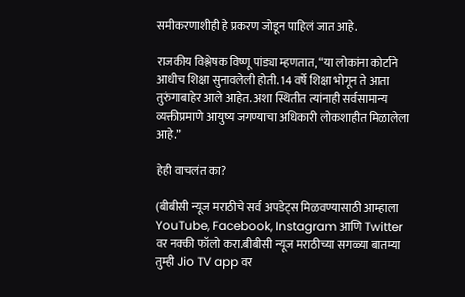समीकरणाशीही हे प्रकरण जोडून पाहिलं जात आहे.

राजकीय विश्लेषक विष्णू पांड्या म्हणतात, “या लोकांना कोर्टाने आधीच शिक्षा सुनावलेली होती. 14 वर्षे शिक्षा भोगून ते आता तुरुंगाबाहेर आले आहेत. अशा स्थितीत त्यांनाही सर्वसामान्य व्यक्तीप्रमाणे आयुष्य जगण्याचा अधिकारी लोकशाहीत मिळालेला आहे.”

हेही वाचलंत का?

(बीबीसी न्यूज मराठीचे सर्व अपडेट्स मिळवण्यासाठी आम्हाला YouTube, Facebook, Instagram आणि Twitter वर नक्की फॉलो करा.बीबीसी न्यूज मराठीच्या सगळ्या बातम्या तुम्ही Jio TV app वर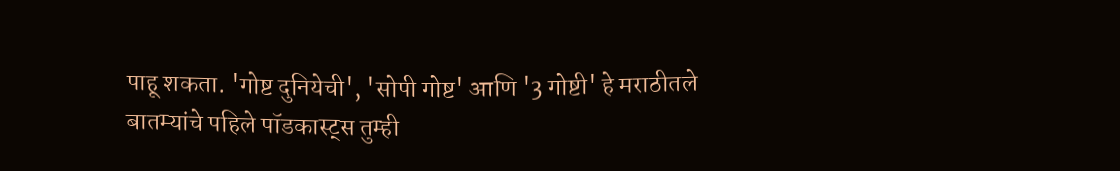पाहू शकता. 'गोष्ट दुनियेची', 'सोपी गोष्ट' आणि '3 गोष्टी' हे मराठीतले बातम्यांचे पहिले पॉडकास्ट्स तुम्ही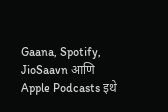Gaana, Spotify, JioSaavn आणि Apple Podcasts इथे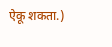ऐकू शकता.)